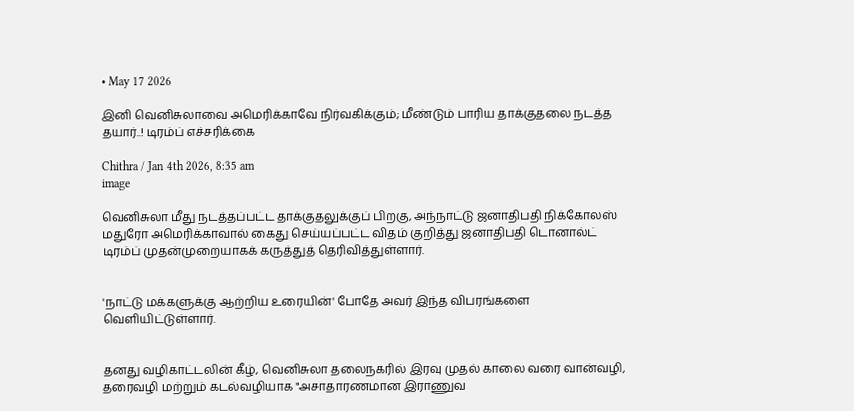• May 17 2026

இனி வெனிசுலாவை அமெரிக்காவே நிர்வகிக்கும்; மீண்டும் பாரிய தாக்குதலை நடத்த தயார்..! டிரம்ப் எச்சரிக்கை

Chithra / Jan 4th 2026, 8:35 am
image

வெனிசுலா மீது நடத்தப்பட்ட தாக்குதலுக்குப் பிறகு, அந்நாட்டு ஜனாதிபதி நிக்கோலஸ் மதுரோ அமெரிக்காவால் கைது செய்யப்பட்ட விதம் குறித்து ஜனாதிபதி டொனால்ட் டிரம்ப் முதன்முறையாகக் கருத்துத் தெரிவித்துள்ளார்.


'நாட்டு மக்களுக்கு ஆற்றிய உரையின்' போதே அவர் இந்த விபரங்களை வெளியிட்டுள்ளார்.


தனது வழிகாட்டலின் கீழ், வெனிசுலா தலைநகரில் இரவு முதல் காலை வரை வான்வழி, தரைவழி மற்றும் கடல்வழியாக "அசாதாரணமான இராணுவ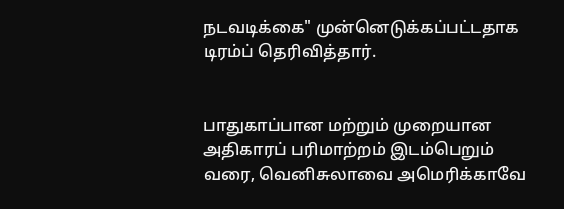நடவடிக்கை" முன்னெடுக்கப்பட்டதாக டிரம்ப் தெரிவித்தார்.


பாதுகாப்பான மற்றும் முறையான அதிகாரப் பரிமாற்றம் இடம்பெறும் வரை, வெனிசுலாவை அமெரிக்காவே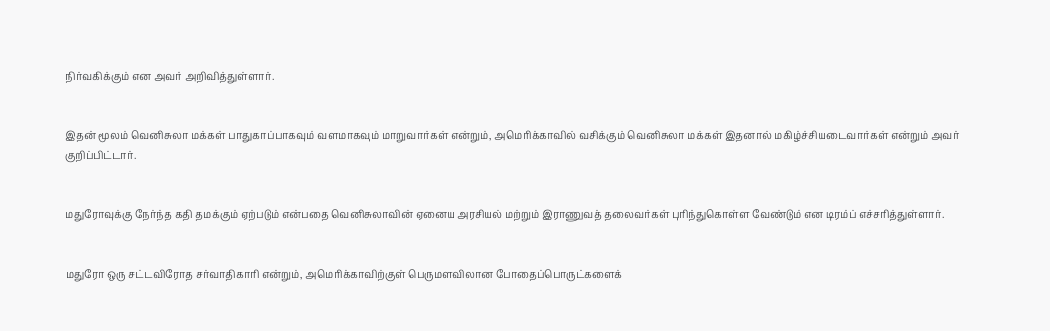நிர்வகிக்கும் என அவர் அறிவித்துள்ளார்.


இதன் மூலம் வெனிசுலா மக்கள் பாதுகாப்பாகவும் வளமாகவும் மாறுவார்கள் என்றும், அமெரிக்காவில் வசிக்கும் வெனிசுலா மக்கள் இதனால் மகிழ்ச்சியடைவார்கள் என்றும் அவர் குறிப்பிட்டார்.


மதுரோவுக்கு நேர்ந்த கதி தமக்கும் ஏற்படும் என்பதை வெனிசுலாவின் ஏனைய அரசியல் மற்றும் இராணுவத் தலைவர்கள் புரிந்துகொள்ள வேண்டும் என டிரம்ப் எச்சரித்துள்ளார்.


மதுரோ ஒரு சட்டவிரோத சர்வாதிகாரி என்றும், அமெரிக்காவிற்குள் பெருமளவிலான போதைப்பொருட்களைக்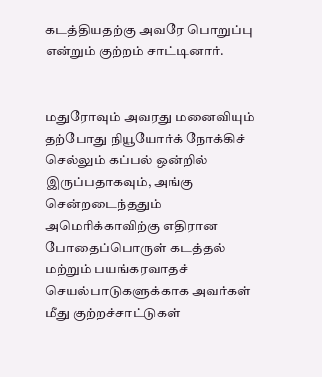கடத்தியதற்கு அவரே பொறுப்பு என்றும் குற்றம் சாட்டினார்.


மதுரோவும் அவரது மனைவியும் தற்போது நியூயோர்க் நோக்கிச் செல்லும் கப்பல் ஒன்றில் இருப்பதாகவும், அங்கு சென்றடைந்ததும் அமெரிக்காவிற்கு எதிரான போதைப்பொருள் கடத்தல் மற்றும் பயங்கரவாதச் செயல்பாடுகளுக்காக அவர்கள் மீது குற்றச்சாட்டுகள்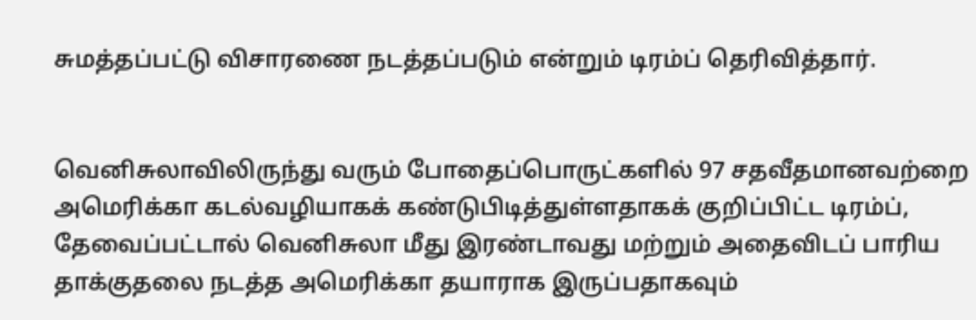சுமத்தப்பட்டு விசாரணை நடத்தப்படும் என்றும் டிரம்ப் தெரிவித்தார்.


வெனிசுலாவிலிருந்து வரும் போதைப்பொருட்களில் 97 சதவீதமானவற்றை அமெரிக்கா கடல்வழியாகக் கண்டுபிடித்துள்ளதாகக் குறிப்பிட்ட டிரம்ப், தேவைப்பட்டால் வெனிசுலா மீது இரண்டாவது மற்றும் அதைவிடப் பாரிய தாக்குதலை நடத்த அமெரிக்கா தயாராக இருப்பதாகவும்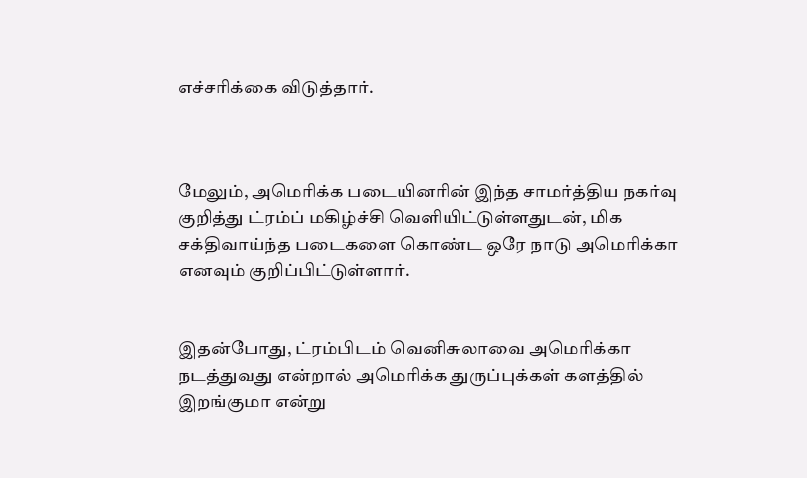எச்சரிக்கை விடுத்தார்.



மேலும், அமெரிக்க படையினரின் இந்த சாமர்த்திய நகர்வு குறித்து ட்ரம்ப் மகிழ்ச்சி வெளியிட்டுள்ளதுடன், மிக சக்திவாய்ந்த படைகளை கொண்ட ஒரே நாடு அமெரிக்கா எனவும் குறிப்பிட்டுள்ளார்.


இதன்போது, ட்ரம்பிடம் வெனிசுலாவை அமெரிக்கா நடத்துவது என்றால் அமெரிக்க துருப்புக்கள் களத்தில் இறங்குமா என்று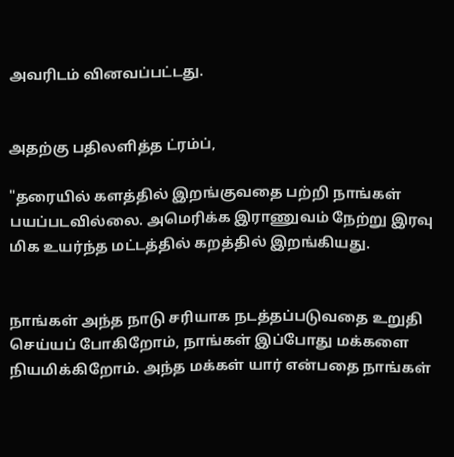அவரிடம் வினவப்பட்டது.


அதற்கு பதிலளித்த ட்ரம்ப்,

"தரையில் களத்தில் இறங்குவதை பற்றி நாங்கள் பயப்படவில்லை. அமெரிக்க இராணுவம் நேற்று இரவு மிக உயர்ந்த மட்டத்தில் கறத்தில் இறங்கியது.


நாங்கள் அந்த நாடு சரியாக நடத்தப்படுவதை உறுதி செய்யப் போகிறோம், நாங்கள் இப்போது மக்களை நியமிக்கிறோம். அந்த மக்கள் யார் என்பதை நாங்கள்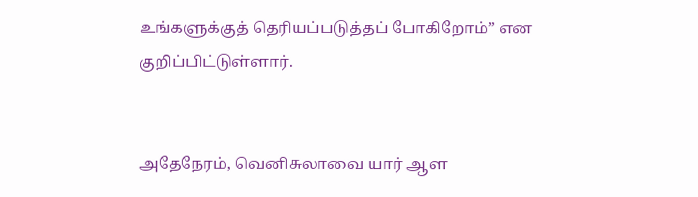உங்களுக்குத் தெரியப்படுத்தப் போகிறோம்” என குறிப்பிட்டுள்ளார்.


அதேநேரம், வெனிசுலாவை யார் ஆள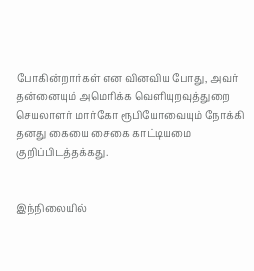போகின்றார்கள் என வினவிய போது, அவர் தன்னையும் அமெரிக்க வெளியுறவுத்துறை செயலாளர் மார்கோ ரூபியோவையும் நோக்கி தனது கையை சைகை காட்டியமை குறிப்பிடத்தக்கது.


இந்நிலையில்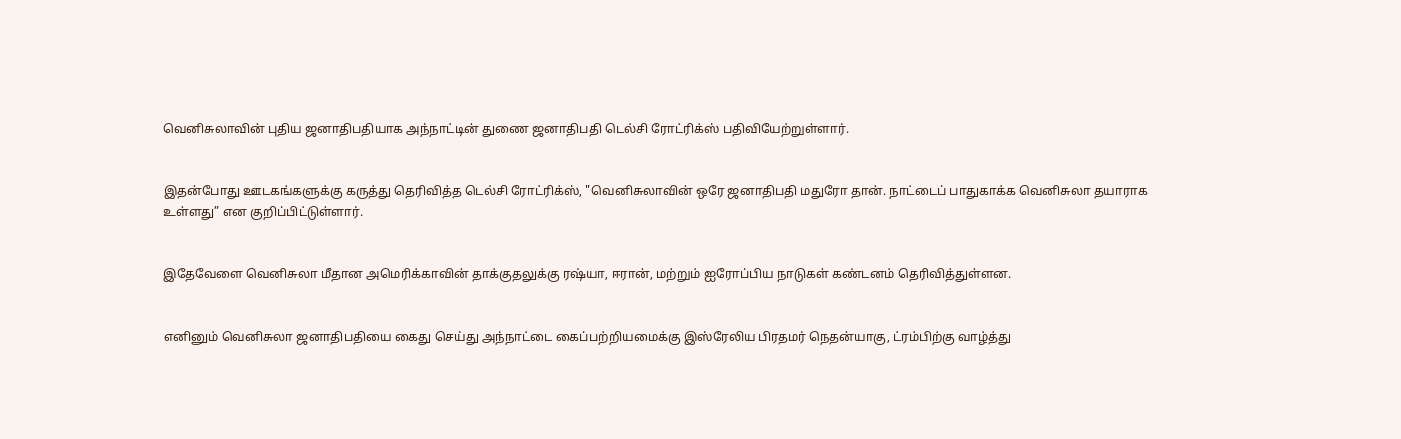வெனிசுலாவின் புதிய ஜனாதிபதியாக அந்நாட்டின் துணை ஜனாதிபதி டெல்சி ரோட்ரிக்ஸ் பதிவியேற்றுள்ளார்.


இதன்போது ஊடகங்களுக்கு கருத்து தெரிவித்த டெல்சி ரோட்ரிக்ஸ், "வெனிசுலாவின் ஒரே ஜனாதிபதி மதுரோ தான். நாட்டைப் பாதுகாக்க வெனிசுலா தயாராக உள்ளது” என குறிப்பிட்டுள்ளார்.


இதேவேளை வெனிசுலா மீதான அமெரிக்காவின் தாக்குதலுக்கு ரஷ்யா, ஈரான், மற்றும் ஐரோப்பிய நாடுகள் கண்டனம் தெரிவித்துள்ளன.


எனினும் வெனிசுலா ஜனாதிபதியை கைது செய்து அந்நாட்டை கைப்பற்றியமைக்கு இஸ்ரேலிய பிரதமர் நெதன்யாகு, ட்ரம்பிற்கு வாழ்த்து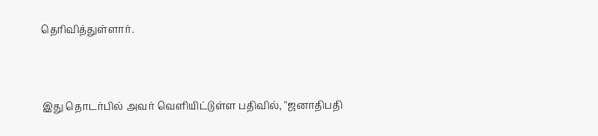தெரிவித்துள்ளார்.


இது தொடர்பில் அவர் வெளியிட்டுள்ள பதிவில், "ஜனாதிபதி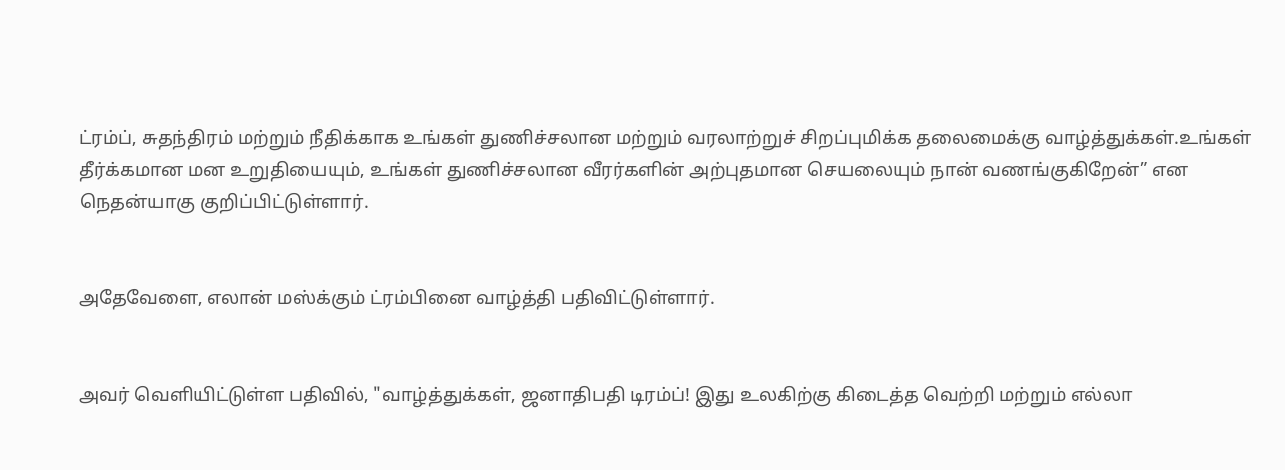ட்ரம்ப், சுதந்திரம் மற்றும் நீதிக்காக உங்கள் துணிச்சலான மற்றும் வரலாற்றுச் சிறப்புமிக்க தலைமைக்கு வாழ்த்துக்கள்.உங்கள் தீர்க்கமான மன உறுதியையும், உங்கள் துணிச்சலான வீரர்களின் அற்புதமான செயலையும் நான் வணங்குகிறேன்” என நெதன்யாகு குறிப்பிட்டுள்ளார்.


அதேவேளை, எலான் மஸ்க்கும் ட்ரம்பினை வாழ்த்தி பதிவிட்டுள்ளார்.


அவர் வெளியிட்டுள்ள பதிவில், "வாழ்த்துக்கள், ஜனாதிபதி டிரம்ப்! இது உலகிற்கு கிடைத்த வெற்றி மற்றும் எல்லா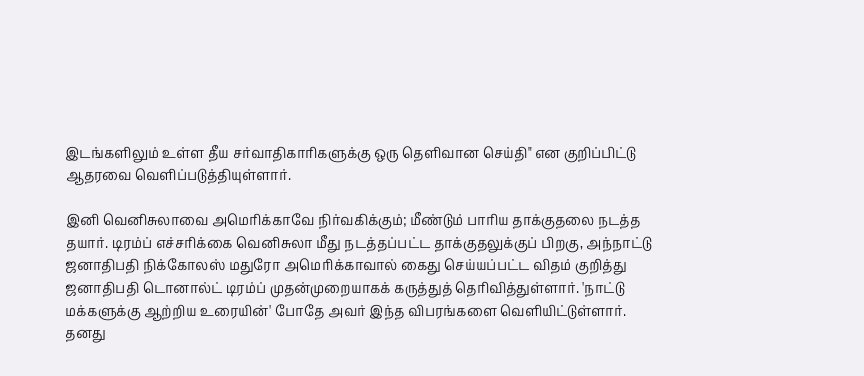இடங்களிலும் உள்ள தீய சர்வாதிகாரிகளுக்கு ஒரு தெளிவான செய்தி" என குறிப்பிட்டு ஆதரவை வெளிப்படுத்தியுள்ளார்.

இனி வெனிசுலாவை அமெரிக்காவே நிர்வகிக்கும்; மீண்டும் பாரிய தாக்குதலை நடத்த தயார். டிரம்ப் எச்சரிக்கை வெனிசுலா மீது நடத்தப்பட்ட தாக்குதலுக்குப் பிறகு, அந்நாட்டு ஜனாதிபதி நிக்கோலஸ் மதுரோ அமெரிக்காவால் கைது செய்யப்பட்ட விதம் குறித்து ஜனாதிபதி டொனால்ட் டிரம்ப் முதன்முறையாகக் கருத்துத் தெரிவித்துள்ளார். 'நாட்டு மக்களுக்கு ஆற்றிய உரையின்' போதே அவர் இந்த விபரங்களை வெளியிட்டுள்ளார். தனது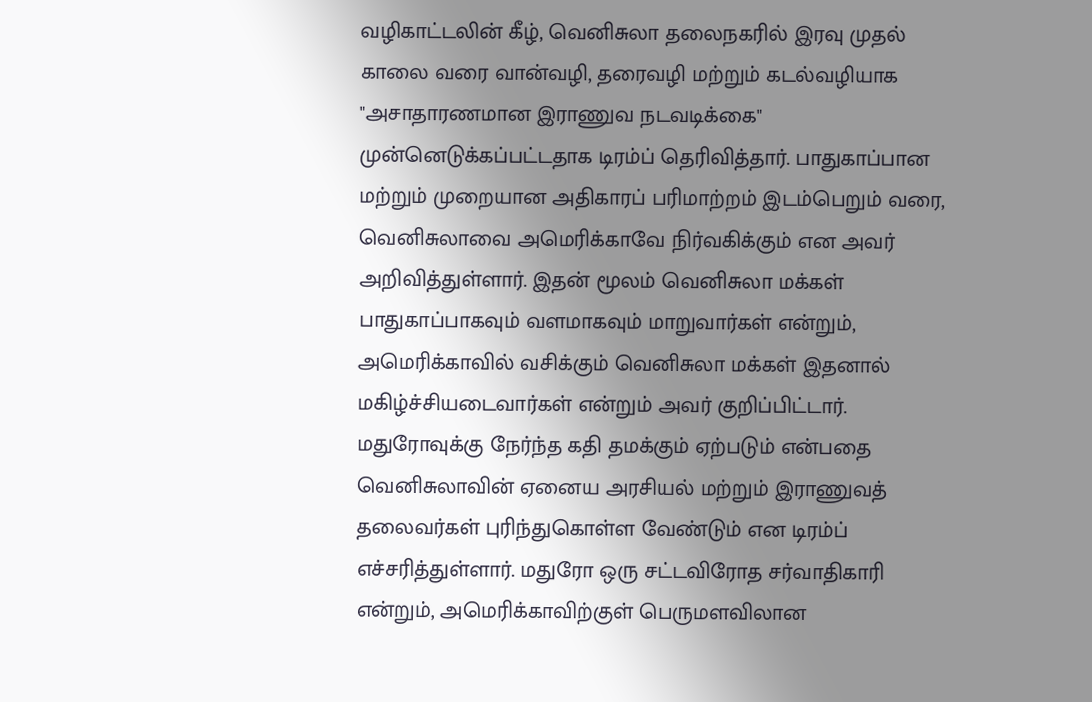வழிகாட்டலின் கீழ், வெனிசுலா தலைநகரில் இரவு முதல் காலை வரை வான்வழி, தரைவழி மற்றும் கடல்வழியாக "அசாதாரணமான இராணுவ நடவடிக்கை" முன்னெடுக்கப்பட்டதாக டிரம்ப் தெரிவித்தார். பாதுகாப்பான மற்றும் முறையான அதிகாரப் பரிமாற்றம் இடம்பெறும் வரை, வெனிசுலாவை அமெரிக்காவே நிர்வகிக்கும் என அவர் அறிவித்துள்ளார். இதன் மூலம் வெனிசுலா மக்கள் பாதுகாப்பாகவும் வளமாகவும் மாறுவார்கள் என்றும், அமெரிக்காவில் வசிக்கும் வெனிசுலா மக்கள் இதனால் மகிழ்ச்சியடைவார்கள் என்றும் அவர் குறிப்பிட்டார். மதுரோவுக்கு நேர்ந்த கதி தமக்கும் ஏற்படும் என்பதை வெனிசுலாவின் ஏனைய அரசியல் மற்றும் இராணுவத் தலைவர்கள் புரிந்துகொள்ள வேண்டும் என டிரம்ப் எச்சரித்துள்ளார். மதுரோ ஒரு சட்டவிரோத சர்வாதிகாரி என்றும், அமெரிக்காவிற்குள் பெருமளவிலான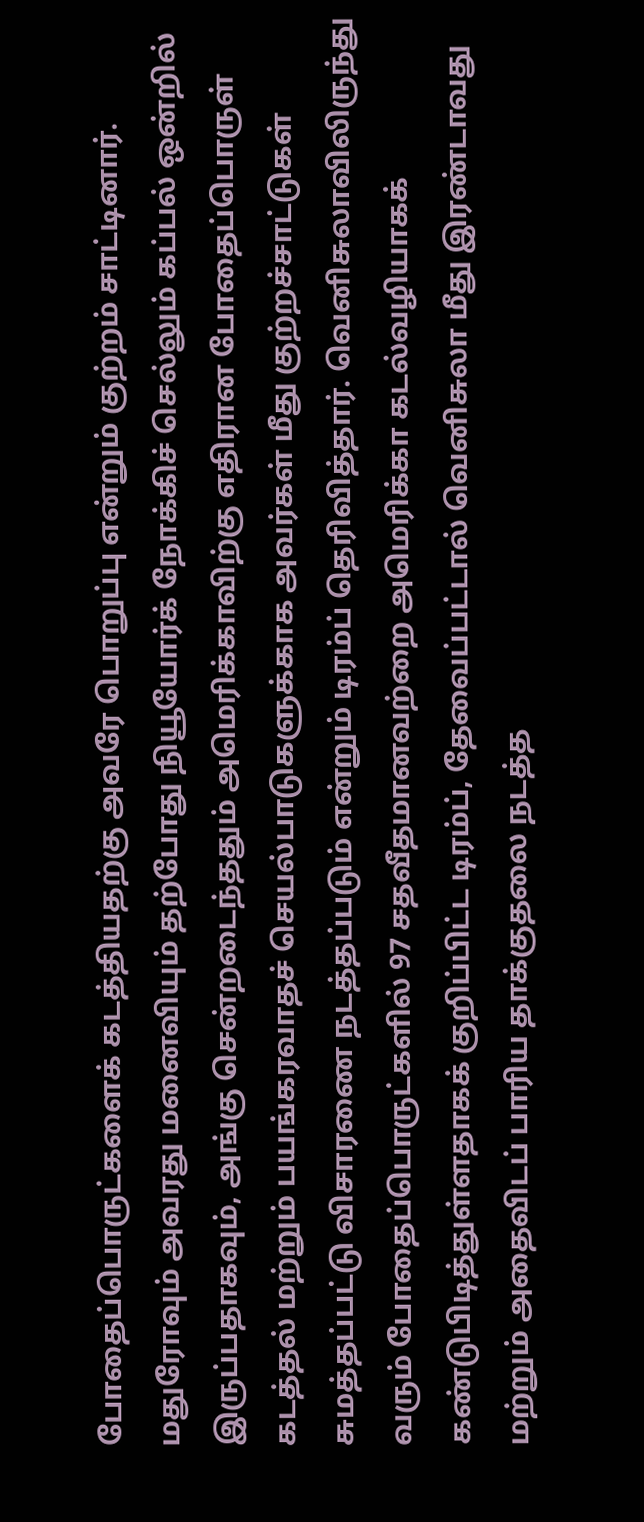போதைப்பொருட்களைக் கடத்தியதற்கு அவரே பொறுப்பு என்றும் குற்றம் சாட்டினார். மதுரோவும் அவரது மனைவியும் தற்போது நியூயோர்க் நோக்கிச் செல்லும் கப்பல் ஒன்றில் இருப்பதாகவும், அங்கு சென்றடைந்ததும் அமெரிக்காவிற்கு எதிரான போதைப்பொருள் கடத்தல் மற்றும் பயங்கரவாதச் செயல்பாடுகளுக்காக அவர்கள் மீது குற்றச்சாட்டுகள் சுமத்தப்பட்டு விசாரணை நடத்தப்படும் என்றும் டிரம்ப் தெரிவித்தார். வெனிசுலாவிலிருந்து வரும் போதைப்பொருட்களில் 97 சதவீதமானவற்றை அமெரிக்கா கடல்வழியாகக் கண்டுபிடித்துள்ளதாகக் குறிப்பிட்ட டிரம்ப், தேவைப்பட்டால் வெனிசுலா மீது இரண்டாவது மற்றும் அதைவிடப் பாரிய தாக்குதலை நடத்த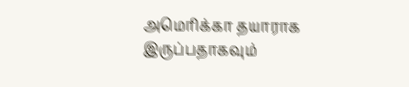அமெரிக்கா தயாராக இருப்பதாகவும்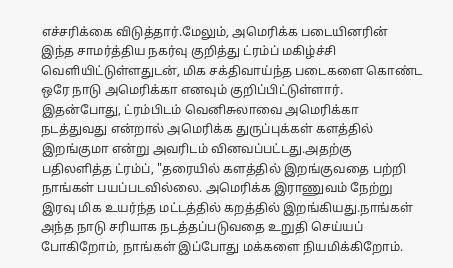எச்சரிக்கை விடுத்தார்.மேலும், அமெரிக்க படையினரின் இந்த சாமர்த்திய நகர்வு குறித்து ட்ரம்ப் மகிழ்ச்சி வெளியிட்டுள்ளதுடன், மிக சக்திவாய்ந்த படைகளை கொண்ட ஒரே நாடு அமெரிக்கா எனவும் குறிப்பிட்டுள்ளார். இதன்போது, ட்ரம்பிடம் வெனிசுலாவை அமெரிக்கா நடத்துவது என்றால் அமெரிக்க துருப்புக்கள் களத்தில் இறங்குமா என்று அவரிடம் வினவப்பட்டது.அதற்கு பதிலளித்த ட்ரம்ப், "தரையில் களத்தில் இறங்குவதை பற்றி நாங்கள் பயப்படவில்லை. அமெரிக்க இராணுவம் நேற்று இரவு மிக உயர்ந்த மட்டத்தில் கறத்தில் இறங்கியது.நாங்கள் அந்த நாடு சரியாக நடத்தப்படுவதை உறுதி செய்யப் போகிறோம், நாங்கள் இப்போது மக்களை நியமிக்கிறோம்.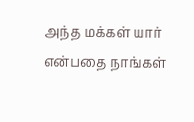அந்த மக்கள் யார் என்பதை நாங்கள்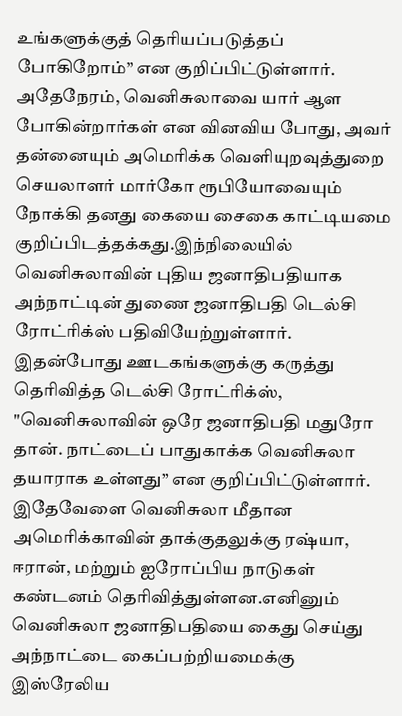உங்களுக்குத் தெரியப்படுத்தப் போகிறோம்” என குறிப்பிட்டுள்ளார். அதேநேரம், வெனிசுலாவை யார் ஆள போகின்றார்கள் என வினவிய போது, அவர் தன்னையும் அமெரிக்க வெளியுறவுத்துறை செயலாளர் மார்கோ ரூபியோவையும் நோக்கி தனது கையை சைகை காட்டியமை குறிப்பிடத்தக்கது.இந்நிலையில் வெனிசுலாவின் புதிய ஜனாதிபதியாக அந்நாட்டின் துணை ஜனாதிபதி டெல்சி ரோட்ரிக்ஸ் பதிவியேற்றுள்ளார். இதன்போது ஊடகங்களுக்கு கருத்து தெரிவித்த டெல்சி ரோட்ரிக்ஸ், "வெனிசுலாவின் ஒரே ஜனாதிபதி மதுரோ தான். நாட்டைப் பாதுகாக்க வெனிசுலா தயாராக உள்ளது” என குறிப்பிட்டுள்ளார். இதேவேளை வெனிசுலா மீதான அமெரிக்காவின் தாக்குதலுக்கு ரஷ்யா, ஈரான், மற்றும் ஐரோப்பிய நாடுகள் கண்டனம் தெரிவித்துள்ளன.எனினும் வெனிசுலா ஜனாதிபதியை கைது செய்து அந்நாட்டை கைப்பற்றியமைக்கு இஸ்ரேலிய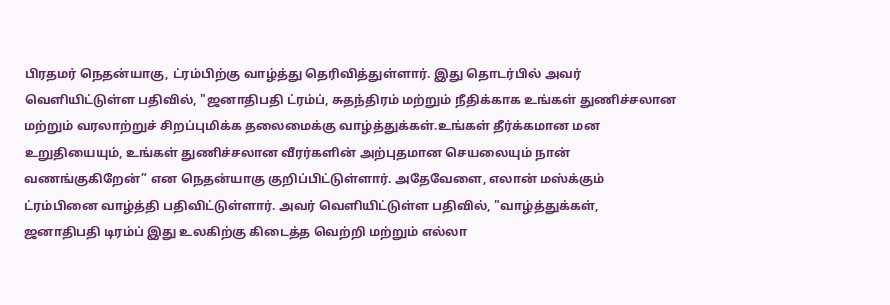பிரதமர் நெதன்யாகு, ட்ரம்பிற்கு வாழ்த்து தெரிவித்துள்ளார். இது தொடர்பில் அவர் வெளியிட்டுள்ள பதிவில், "ஜனாதிபதி ட்ரம்ப், சுதந்திரம் மற்றும் நீதிக்காக உங்கள் துணிச்சலான மற்றும் வரலாற்றுச் சிறப்புமிக்க தலைமைக்கு வாழ்த்துக்கள்.உங்கள் தீர்க்கமான மன உறுதியையும், உங்கள் துணிச்சலான வீரர்களின் அற்புதமான செயலையும் நான் வணங்குகிறேன்” என நெதன்யாகு குறிப்பிட்டுள்ளார். அதேவேளை, எலான் மஸ்க்கும் ட்ரம்பினை வாழ்த்தி பதிவிட்டுள்ளார். அவர் வெளியிட்டுள்ள பதிவில், "வாழ்த்துக்கள், ஜனாதிபதி டிரம்ப் இது உலகிற்கு கிடைத்த வெற்றி மற்றும் எல்லா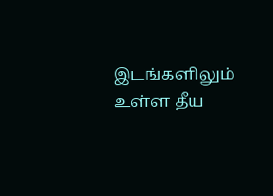இடங்களிலும் உள்ள தீய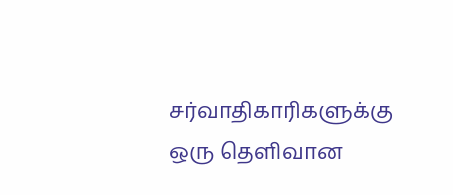சர்வாதிகாரிகளுக்கு ஒரு தெளிவான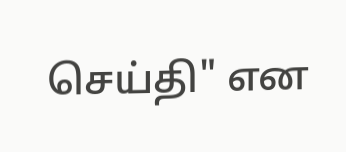செய்தி" என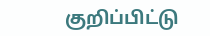குறிப்பிட்டு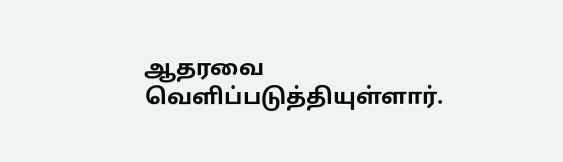ஆதரவை வெளிப்படுத்தியுள்ளார்.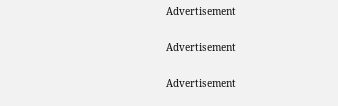Advertisement

Advertisement

Advertisement